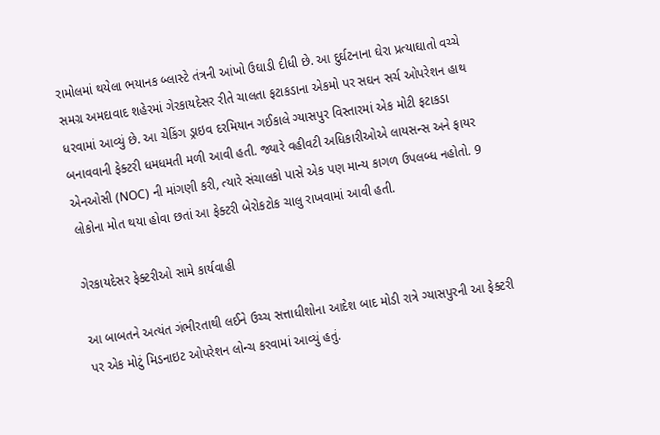રામોલમાં થયેલા ભયાનક બ્લાસ્ટે તંત્રની આંખો ઉઘાડી દીધી છે. આ દુર્ઘટનાના ઘેરા પ્રત્યાઘાતો વચ્ચે સમગ્ર અમદાવાદ શહેરમાં ગેરકાયદેસર રીતે ચાલતા ફટાકડાના એકમો પર સઘન સર્ચ ઓપરેશન હાથ ધરવામાં આવ્યું છે. આ ચેકિંગ ડ્રાઇવ દરમિયાન ગઈકાલે ગ્યાસપુર વિસ્તારમાં એક મોટી ફટાકડા બનાવવાની ફેક્ટરી ધમધમતી મળી આવી હતી. જ્યારે વહીવટી અધિકારીઓએ લાયસન્સ અને ફાયર એનઓસી (NOC) ની માંગણી કરી, ત્યારે સંચાલકો પાસે એક પણ માન્ય કાગળ ઉપલબ્ધ નહોતો. 9 લોકોના મોત થયા હોવા છતાં આ ફેક્ટરી બેરોકટોક ચાલુ રાખવામાં આવી હતી.

ગેરકાયદેસર ફેક્ટરીઓ સામે કાર્યવાહી

આ બાબતને અત્યંત ગંભીરતાથી લઈને ઉચ્ચ સત્તાધીશોના આદેશ બાદ મોડી રાત્રે ગ્યાસપુરની આ ફેક્ટરી પર એક મોટું મિડનાઇટ ઓપરેશન લોન્ચ કરવામાં આવ્યું હતું.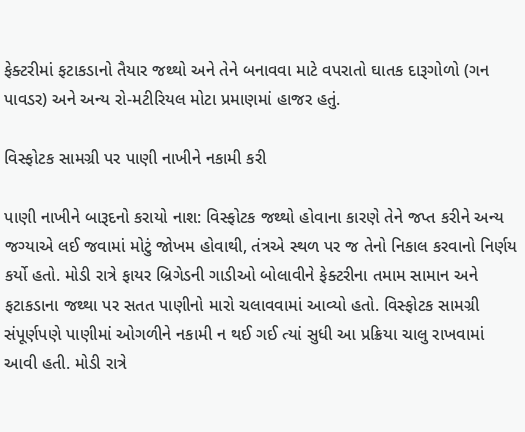ફેક્ટરીમાં ફટાકડાનો તૈયાર જથ્થો અને તેને બનાવવા માટે વપરાતો ઘાતક દારૂગોળો (ગન પાવડર) અને અન્ય રો-મટીરિયલ મોટા પ્રમાણમાં હાજર હતું.

વિસ્ફોટક સામગ્રી પર પાણી નાખીને નકામી કરી

પાણી નાખીને બારૂદનો કરાયો નાશ: વિસ્ફોટક જથ્થો હોવાના કારણે તેને જપ્ત કરીને અન્ય જગ્યાએ લઈ જવામાં મોટું જોખમ હોવાથી, તંત્રએ સ્થળ પર જ તેનો નિકાલ કરવાનો નિર્ણય કર્યો હતો. મોડી રાત્રે ફાયર બ્રિગેડની ગાડીઓ બોલાવીને ફેક્ટરીના તમામ સામાન અને ફટાકડાના જથ્થા પર સતત પાણીનો મારો ચલાવવામાં આવ્યો હતો. વિસ્ફોટક સામગ્રી સંપૂર્ણપણે પાણીમાં ઓગળીને નકામી ન થઈ ગઈ ત્યાં સુધી આ પ્રક્રિયા ચાલુ રાખવામાં આવી હતી. મોડી રાત્રે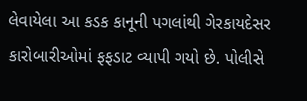લેવાયેલા આ કડક કાનૂની પગલાંથી ગેરકાયદેસર કારોબારીઓમાં ફફડાટ વ્યાપી ગયો છે. પોલીસે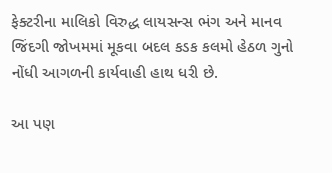ફેક્ટરીના માલિકો વિરુદ્ધ લાયસન્સ ભંગ અને માનવ જિંદગી જોખમમાં મૂકવા બદલ કડક કલમો હેઠળ ગુનો નોંધી આગળની કાર્યવાહી હાથ ધરી છે.

આ પણ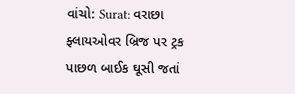વાંચો: Surat: વરાછા ફ્લાયઓવર બ્રિજ પર ટ્રક પાછળ બાઈક ઘૂસી જતાં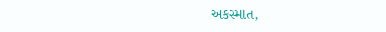અકસ્માત,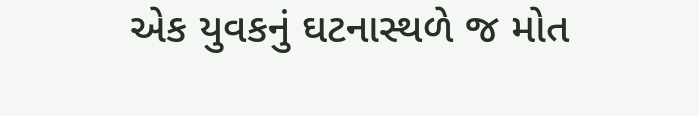એક યુવકનું ઘટનાસ્થળે જ મોત